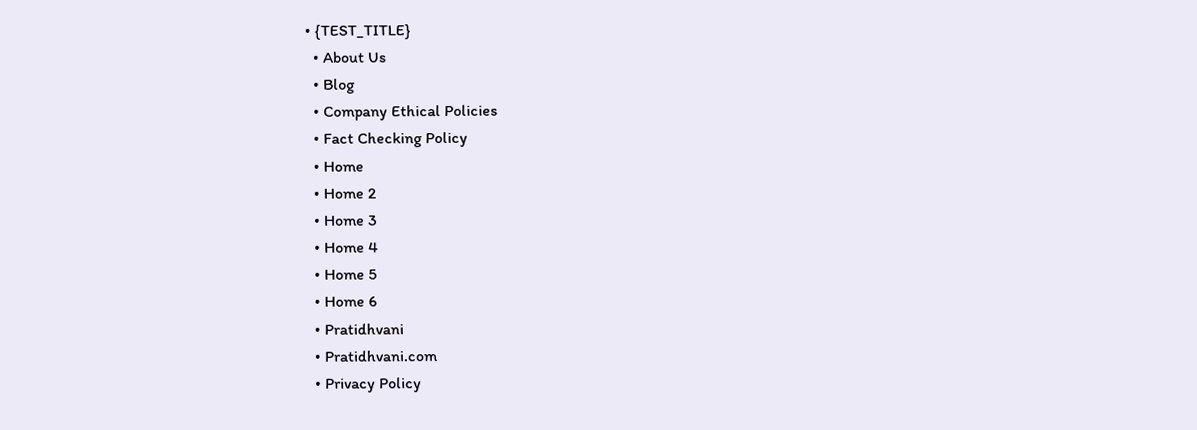• {TEST_TITLE}
  • About Us
  • Blog
  • Company Ethical Policies
  • Fact Checking Policy
  • Home
  • Home 2
  • Home 3
  • Home 4
  • Home 5
  • Home 6
  • Pratidhvani
  • Pratidhvani.com
  • Privacy Policy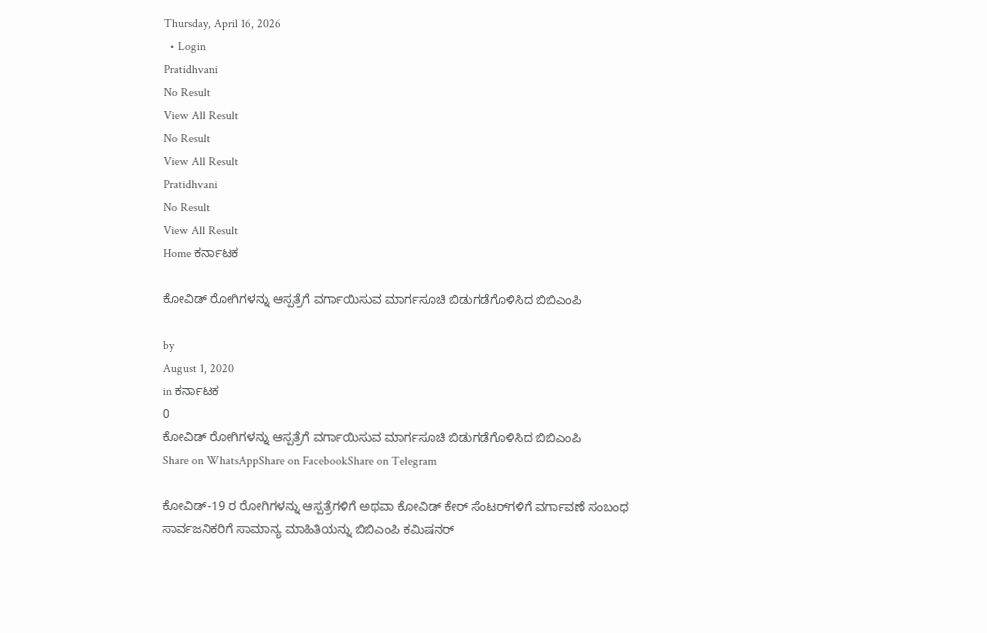Thursday, April 16, 2026
  • Login
Pratidhvani
No Result
View All Result
No Result
View All Result
Pratidhvani
No Result
View All Result
Home ಕರ್ನಾಟಕ

ಕೋವಿಡ್‌ ರೋಗಿಗಳನ್ನು ಆಸ್ಪತ್ರೆಗೆ ವರ್ಗಾಯಿಸುವ ಮಾರ್ಗಸೂಚಿ ಬಿಡುಗಡೆಗೊಳಿಸಿದ ಬಿಬಿಎಂಪಿ

by
August 1, 2020
in ಕರ್ನಾಟಕ
0
ಕೋವಿಡ್‌ ರೋಗಿಗಳನ್ನು ಆಸ್ಪತ್ರೆಗೆ ವರ್ಗಾಯಿಸುವ ಮಾರ್ಗಸೂಚಿ ಬಿಡುಗಡೆಗೊಳಿಸಿದ ಬಿಬಿಎಂಪಿ
Share on WhatsAppShare on FacebookShare on Telegram

ಕೋವಿಡ್-19 ರ ರೋಗಿಗಳನ್ನು ಆಸ್ಪತ್ರೆಗಳಿಗೆ ಅಥವಾ ಕೋವಿಡ್‌ ಕೇರ್‌ ಸೆಂಟರ್‌ಗಳಿಗೆ ವರ್ಗಾವಣೆ ಸಂಬಂಧ ಸಾರ್ವಜನಿಕರಿಗೆ ಸಾಮಾನ್ಯ ಮಾಹಿತಿಯನ್ನು ಬಿಬಿಎಂಪಿ ಕಮಿಷನರ್‌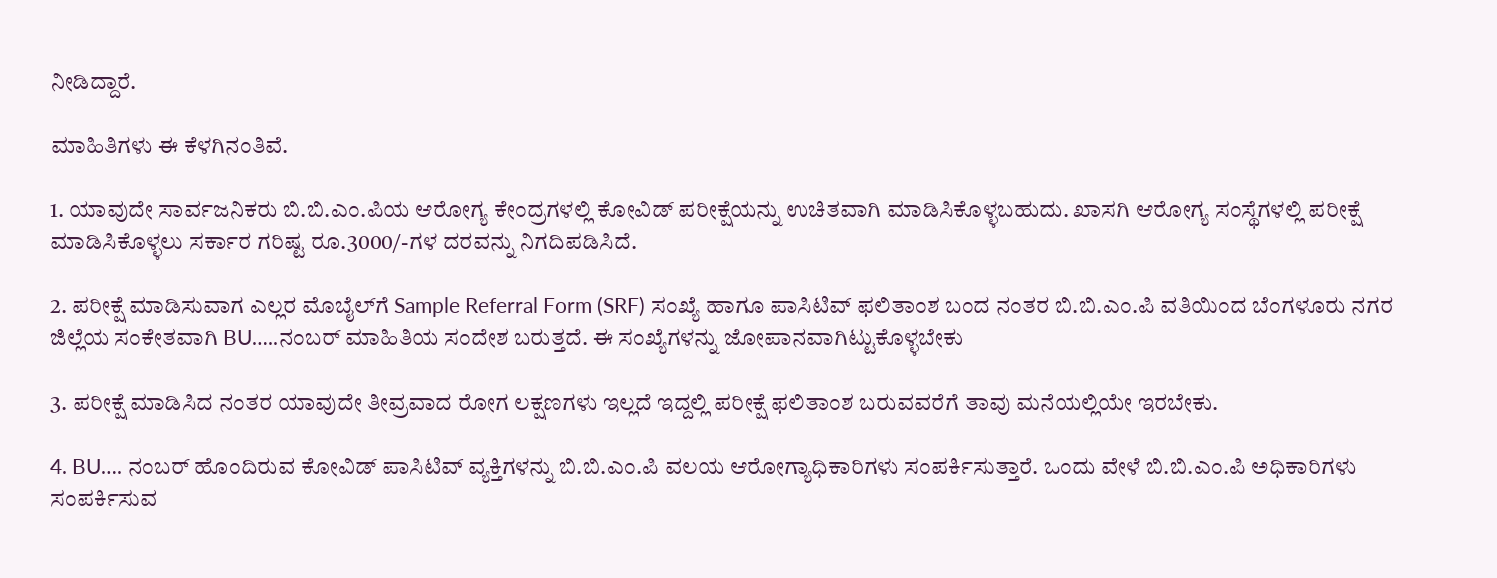ನೀಡಿದ್ದಾರೆ.

ಮಾಹಿತಿಗಳು ಈ ಕೆಳಗಿನಂತಿವೆ.

1. ಯಾವುದೇ ಸಾರ್ವಜನಿಕರು ಬಿ.ಬಿ.ಎಂ.ಪಿಯ ಆರೋಗ್ಯ ಕೇಂದ್ರಗಳಲ್ಲಿ ಕೋವಿಡ್ ಪರೀಕ್ಷೆಯನ್ನು ಉಚಿತವಾಗಿ ಮಾಡಿಸಿಕೊಳ್ಳಬಹುದು. ಖಾಸಗಿ ಆರೋಗ್ಯ ಸಂಸ್ಥೆಗಳಲ್ಲಿ ಪರೀಕ್ಷೆ ಮಾಡಿಸಿಕೊಳ್ಳಲು ಸರ್ಕಾರ ಗರಿಷ್ಟ ರೂ.3000/-ಗಳ ದರವನ್ನು ನಿಗದಿಪಡಿಸಿದೆ.

2. ಪರೀಕ್ಷೆ ಮಾಡಿಸುವಾಗ ಎಲ್ಲರ ಮೊಬೈಲ್‌ಗೆ Sample Referral Form (SRF) ಸಂಖ್ಯೆ ಹಾಗೂ ಪಾಸಿಟಿವ್ ಫಲಿತಾಂಶ ಬಂದ ನಂತರ ಬಿ.ಬಿ.ಎಂ.ಪಿ ವತಿಯಿಂದ ಬೆಂಗಳೂರು ನಗರ ಜಿಲ್ಲೆಯ ಸಂಕೇತವಾಗಿ BU…..ನಂಬರ್ ಮಾಹಿತಿಯ ಸಂದೇಶ ಬರುತ್ತದೆ. ಈ ಸಂಖ್ಯೆಗಳನ್ನು ಜೋಪಾನವಾಗಿಟ್ಟುಕೊಳ್ಳಬೇಕು

3. ಪರೀಕ್ಷೆ ಮಾಡಿಸಿದ ನಂತರ ಯಾವುದೇ ತೀವ್ರವಾದ ರೋಗ ಲಕ್ಷಣಗಳು ಇಲ್ಲದೆ ಇದ್ದಲ್ಲಿ ಪರೀಕ್ಷೆ ಫಲಿತಾಂಶ ಬರುವವರೆಗೆ ತಾವು ಮನೆಯಲ್ಲಿಯೇ ಇರಬೇಕು.

4. BU…. ನಂಬರ್‌ ಹೊಂದಿರುವ ಕೋವಿಡ್ ಪಾಸಿಟಿವ್ ವ್ಯಕ್ತಿಗಳನ್ನು ಬಿ.ಬಿ.ಎಂ.ಪಿ ವಲಯ ಆರೋಗ್ಯಾಧಿಕಾರಿಗಳು ಸಂಪರ್ಕಿಸುತ್ತಾರೆ. ಒಂದು ವೇಳೆ ಬಿ.ಬಿ.ಎಂ.ಪಿ ಅಧಿಕಾರಿಗಳು ಸಂಪರ್ಕಿಸುವ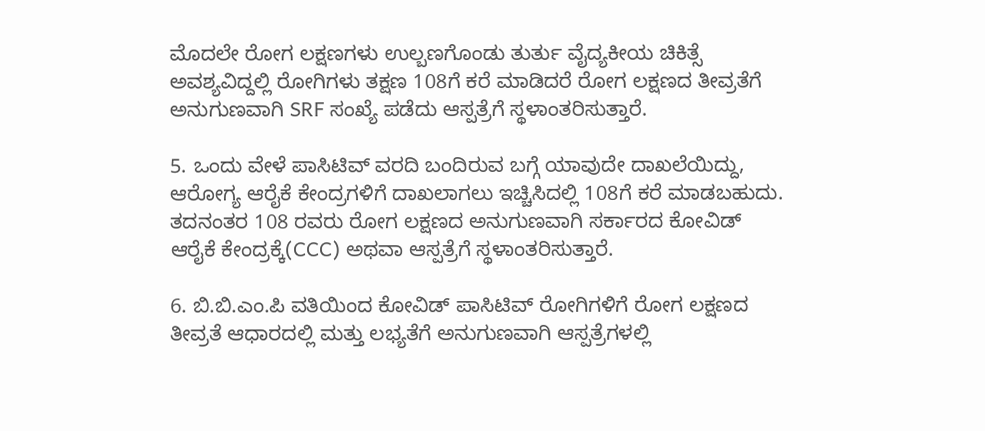ಮೊದಲೇ ರೋಗ ಲಕ್ಷಣಗಳು ಉಲ್ಬಣಗೊಂಡು ತುರ್ತು ವೈದ್ಯಕೀಯ ಚಿಕಿತ್ಸೆ ಅವಶ್ಯವಿದ್ದಲ್ಲಿ ರೋಗಿಗಳು ತಕ್ಷಣ 108ಗೆ ಕರೆ ಮಾಡಿದರೆ ರೋಗ ಲಕ್ಷಣದ ತೀವ್ರತೆಗೆ ಅನುಗುಣವಾಗಿ SRF ಸಂಖ್ಯೆ ಪಡೆದು ಆಸ್ಪತ್ರೆಗೆ ಸ್ಥಳಾಂತರಿಸುತ್ತಾರೆ.

5. ಒಂದು ವೇಳೆ ಪಾಸಿಟಿವ್ ವರದಿ ಬಂದಿರುವ ಬಗ್ಗೆ ಯಾವುದೇ ದಾಖಲೆಯಿದ್ದು, ಆರೋಗ್ಯ ಆರೈಕೆ ಕೇಂದ್ರಗಳಿಗೆ ದಾಖಲಾಗಲು ಇಚ್ಚಿಸಿದಲ್ಲಿ 108ಗೆ ಕರೆ ಮಾಡಬಹುದು. ತದನಂತರ 108 ರವರು ರೋಗ ಲಕ್ಷಣದ ಅನುಗುಣವಾಗಿ ಸರ್ಕಾರದ ಕೋವಿಡ್ ಆರೈಕೆ ಕೇಂದ್ರಕ್ಕೆ(CCC) ಅಥವಾ ಆಸ್ಪತ್ರೆಗೆ ಸ್ಥಳಾಂತರಿಸುತ್ತಾರೆ.

6. ಬಿ.ಬಿ.ಎಂ.ಪಿ ವತಿಯಿಂದ ಕೋವಿಡ್ ಪಾಸಿಟಿವ್ ರೋಗಿಗಳಿಗೆ ರೋಗ ಲಕ್ಷಣದ ತೀವ್ರತೆ ಆಧಾರದಲ್ಲಿ ಮತ್ತು ಲಭ್ಯತೆಗೆ ಅನುಗುಣವಾಗಿ ಆಸ್ಪತ್ರೆಗಳಲ್ಲಿ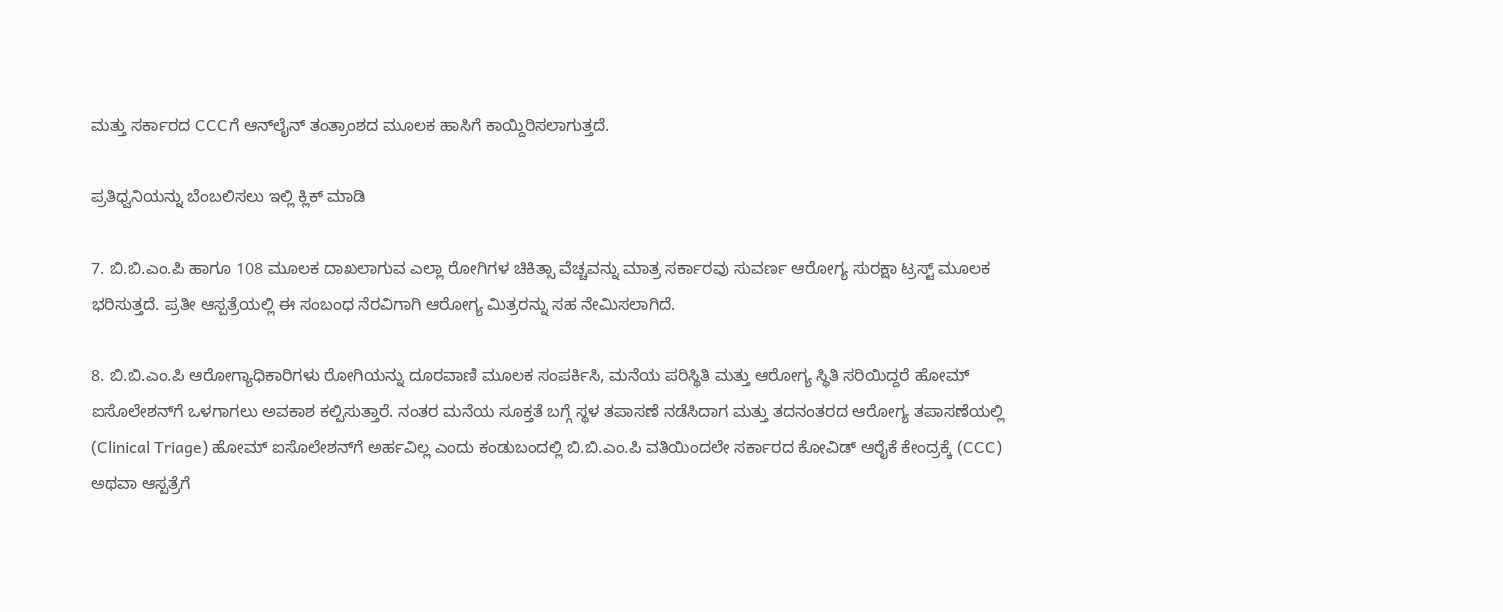ಮತ್ತು ಸರ್ಕಾರದ CCCಗೆ ಆನ್‌ಲೈನ್ ತಂತ್ರಾಂಶದ ಮೂಲಕ ಹಾಸಿಗೆ ಕಾಯ್ದಿರಿಸಲಾಗುತ್ತದೆ.

ಪ್ರತಿಧ್ವನಿಯನ್ನು ಬೆಂಬಲಿಸಲು ಇಲ್ಲಿ ಕ್ಲಿಕ್‌ ಮಾಡಿ

7. ಬಿ.ಬಿ.ಎಂ.ಪಿ ಹಾಗೂ 108 ಮೂಲಕ ದಾಖಲಾಗುವ ಎಲ್ಲಾ ರೋಗಿಗಳ ಚಿಕಿತ್ಸಾ ವೆಚ್ಚವನ್ನು ಮಾತ್ರ ಸರ್ಕಾರವು ಸುವರ್ಣ ಆರೋಗ್ಯ ಸುರಕ್ಷಾ ಟ್ರಸ್ಟ್ ಮೂಲಕ ಭರಿಸುತ್ತದೆ. ಪ್ರತೀ ಆಸ್ಪತ್ರೆಯಲ್ಲಿ ಈ ಸಂಬಂಧ ನೆರವಿಗಾಗಿ ಆರೋಗ್ಯ ಮಿತ್ರರನ್ನು ಸಹ ನೇಮಿಸಲಾಗಿದೆ.

8. ಬಿ.ಬಿ.ಎಂ.ಪಿ ಆರೋಗ್ಯಾಧಿಕಾರಿಗಳು ರೋಗಿಯನ್ನು ದೂರವಾಣಿ ಮೂಲಕ ಸಂಪರ್ಕಿಸಿ, ಮನೆಯ ಪರಿಸ್ಥಿತಿ ಮತ್ತು ಆರೋಗ್ಯ ಸ್ಥಿತಿ ಸರಿಯಿದ್ದರೆ ಹೋಮ್ ಐಸೊಲೇಶನ್‌ಗೆ ಒಳಗಾಗಲು ಅವಕಾಶ ಕಲ್ಪಿಸುತ್ತಾರೆ. ನಂತರ ಮನೆಯ ಸೂಕ್ತತೆ ಬಗ್ಗೆ ಸ್ಥಳ ತಪಾಸಣೆ ನಡೆಸಿದಾಗ ಮತ್ತು ತದನಂತರದ ಆರೋಗ್ಯ ತಪಾಸಣೆಯಲ್ಲಿ (Clinical Triage) ಹೋಮ್ ಐಸೊಲೇಶನ್‌ಗೆ ಅರ್ಹವಿಲ್ಲ ಎಂದು ಕಂಡುಬಂದಲ್ಲಿ ಬಿ.ಬಿ.ಎಂ.ಪಿ ವತಿಯಿಂದಲೇ ಸರ್ಕಾರದ ಕೋವಿಡ್ ಆರೈಕೆ ಕೇಂದ್ರಕ್ಕೆ (CCC) ಅಥವಾ ಆಸ್ಪತ್ರೆಗೆ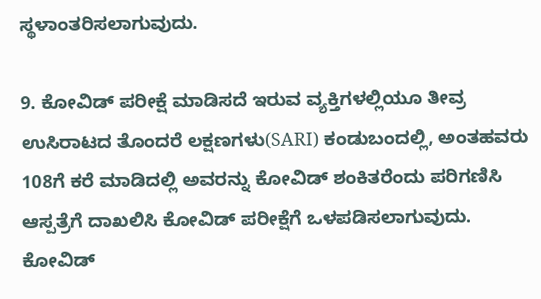ಸ್ಥಳಾಂತರಿಸಲಾಗುವುದು.

9. ಕೋವಿಡ್ ಪರೀಕ್ಷೆ ಮಾಡಿಸದೆ ಇರುವ ವ್ಯಕ್ತಿಗಳಲ್ಲಿಯೂ ತೀವ್ರ ಉಸಿರಾಟದ ತೊಂದರೆ ಲಕ್ಷಣಗಳು(SARI) ಕಂಡುಬಂದಲ್ಲಿ, ಅಂತಹವರು 108ಗೆ ಕರೆ ಮಾಡಿದಲ್ಲಿ ಅವರನ್ನು ಕೋವಿಡ್ ಶಂಕಿತರೆಂದು ಪರಿಗಣಿಸಿ ಆಸ್ಪತ್ರೆಗೆ ದಾಖಲಿಸಿ ಕೋವಿಡ್ ಪರೀಕ್ಷೆಗೆ ಒಳಪಡಿಸಲಾಗುವುದು. ಕೋವಿಡ್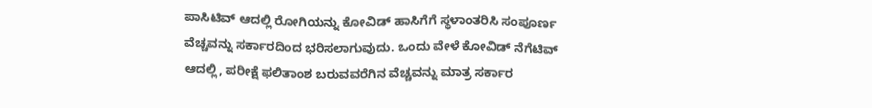ಪಾಸಿಟಿವ್ ಆದಲ್ಲಿ ರೋಗಿಯನ್ನು ಕೋವಿಡ್ ಹಾಸಿಗೆಗೆ ಸ್ಥಳಾಂತರಿಸಿ ಸಂಪೂರ್ಣ ವೆಚ್ಚವನ್ನು ಸರ್ಕಾರದಿಂದ ಭರಿಸಲಾಗುವುದು. ಒಂದು ವೇಳೆ ಕೋವಿಡ್ ನೆಗೆಟಿವ್‌ ಆದಲ್ಲಿ, ಪರೀಕ್ಷೆ ಫಲಿತಾಂಶ ಬರುವವರೆಗಿನ ವೆಚ್ಚವನ್ನು ಮಾತ್ರ ಸರ್ಕಾರ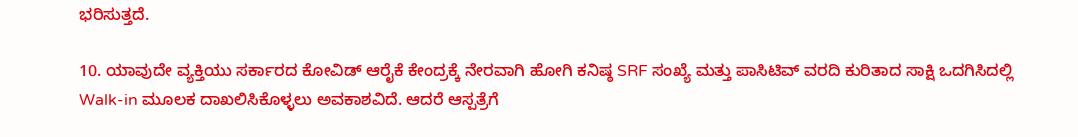ಭರಿಸುತ್ತದೆ.

10. ಯಾವುದೇ ವ್ಯಕ್ತಿಯು ಸರ್ಕಾರದ ಕೋವಿಡ್ ಆರೈಕೆ ಕೇಂದ್ರಕ್ಕೆ ನೇರವಾಗಿ ಹೋಗಿ ಕನಿಷ್ಠ SRF ಸಂಖ್ಯೆ ಮತ್ತು ಪಾಸಿಟಿವ್ ವರದಿ ಕುರಿತಾದ ಸಾಕ್ಷಿ ಒದಗಿಸಿದಲ್ಲಿ Walk-in ಮೂಲಕ ದಾಖಲಿಸಿಕೊಳ್ಳಲು ಅವಕಾಶವಿದೆ. ಆದರೆ ಆಸ್ಪತ್ರೆಗೆ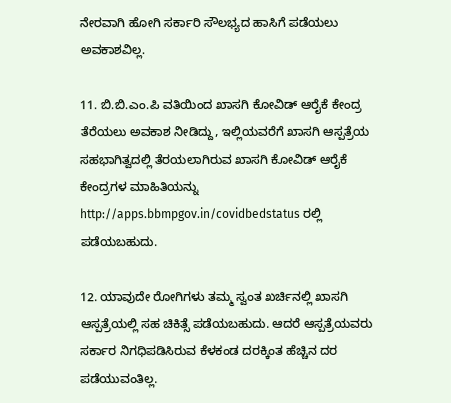ನೇರವಾಗಿ ಹೋಗಿ ಸರ್ಕಾರಿ ಸೌಲಭ್ಯದ ಹಾಸಿಗೆ ಪಡೆಯಲು ಅವಕಾಶವಿಲ್ಲ.

11. ಬಿ.ಬಿ.ಎಂ.ಪಿ ವತಿಯಿಂದ ಖಾಸಗಿ ಕೋವಿಡ್ ಆರೈಕೆ ಕೇಂದ್ರ ತೆರೆಯಲು ಅವಕಾಶ ನೀಡಿದ್ದು, ಇಲ್ಲಿಯವರೆಗೆ ಖಾಸಗಿ ಆಸ್ಪತ್ರೆಯ ಸಹಭಾಗಿತ್ವದಲ್ಲಿ ತೆರಯಲಾಗಿರುವ ಖಾಸಗಿ ಕೋವಿಡ್ ಆರೈಕೆ ಕೇಂದ್ರಗಳ ಮಾಹಿತಿಯನ್ನು http://apps.bbmpgov.in/covidbedstatus ರಲ್ಲಿ ಪಡೆಯಬಹುದು.

12. ಯಾವುದೇ ರೋಗಿಗಳು ತಮ್ಮ ಸ್ವಂತ ಖರ್ಚಿನಲ್ಲಿ ಖಾಸಗಿ ಆಸ್ಪತ್ರೆಯಲ್ಲಿ ಸಹ ಚಿಕಿತ್ಸೆ ಪಡೆಯಬಹುದು. ಆದರೆ ಆಸ್ಪತ್ರೆಯವರು ಸರ್ಕಾರ ನಿಗಧಿಪಡಿಸಿರುವ ಕೆಳಕಂಡ ದರಕ್ಕಿಂತ ಹೆಚ್ಚಿನ ದರ ಪಡೆಯುವಂತಿಲ್ಲ.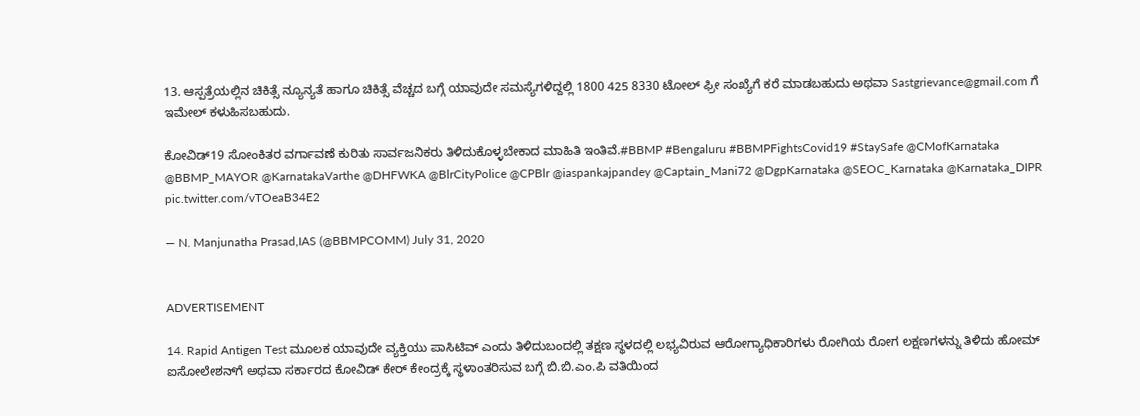13. ಆಸ್ಪತ್ರೆಯಲ್ಲಿನ ಚಿಕಿತ್ಸೆ ನ್ಯೂನ್ಯತೆ ಹಾಗೂ ಚಿಕಿತ್ಸೆ ವೆಚ್ಚದ ಬಗ್ಗೆ ಯಾವುದೇ ಸಮಸ್ಯೆಗಳಿದ್ದಲ್ಲಿ 1800 425 8330 ಟೋಲ್ ಫ್ರೀ ಸಂಖ್ಯೆಗೆ ಕರೆ ಮಾಡಬಹುದು ಅಥವಾ Sastgrievance@gmail.com ಗೆ ಇಮೇಲ್ ಕಳುಹಿಸಬಹುದು.

ಕೋವಿಡ್19 ಸೋಂಕಿತರ ವರ್ಗಾವಣೆ ಕುರಿತು ಸಾರ್ವಜನಿಕರು ತಿಳಿದುಕೊಳ್ಳಬೇಕಾದ ಮಾಹಿತಿ ಇಂತಿವೆ.#BBMP #Bengaluru #BBMPFightsCovid19 #StaySafe @CMofKarnataka @BBMP_MAYOR @KarnatakaVarthe @DHFWKA @BlrCityPolice @CPBlr @iaspankajpandey @Captain_Mani72 @DgpKarnataka @SEOC_Karnataka @Karnataka_DIPR pic.twitter.com/vTOeaB34E2

— N. Manjunatha Prasad,IAS (@BBMPCOMM) July 31, 2020


ADVERTISEMENT

14. Rapid Antigen Test ಮೂಲಕ ಯಾವುದೇ ವ್ಯಕ್ತಿಯು ಪಾಸಿಟಿವ್ ಎಂದು ತಿಳಿದುಬಂದಲ್ಲಿ ತಕ್ಷಣ ಸ್ಥಳದಲ್ಲಿ ಲಭ್ಯವಿರುವ ಆರೋಗ್ಯಾಧಿಕಾರಿಗಳು ರೋಗಿಯ ರೋಗ ಲಕ್ಷಣಗಳನ್ನು ತಿಳಿದು ಹೋಮ್ ಐಸೋಲೇಶನ್‌ಗೆ ಅಥವಾ ಸರ್ಕಾರದ ಕೋವಿಡ್ ಕೇರ್ ಕೇಂದ್ರಕ್ಕೆ ಸ್ಥಳಾಂತರಿಸುವ ಬಗ್ಗೆ ಬಿ.ಬಿ.ಎಂ.ಪಿ ವತಿಯಿಂದ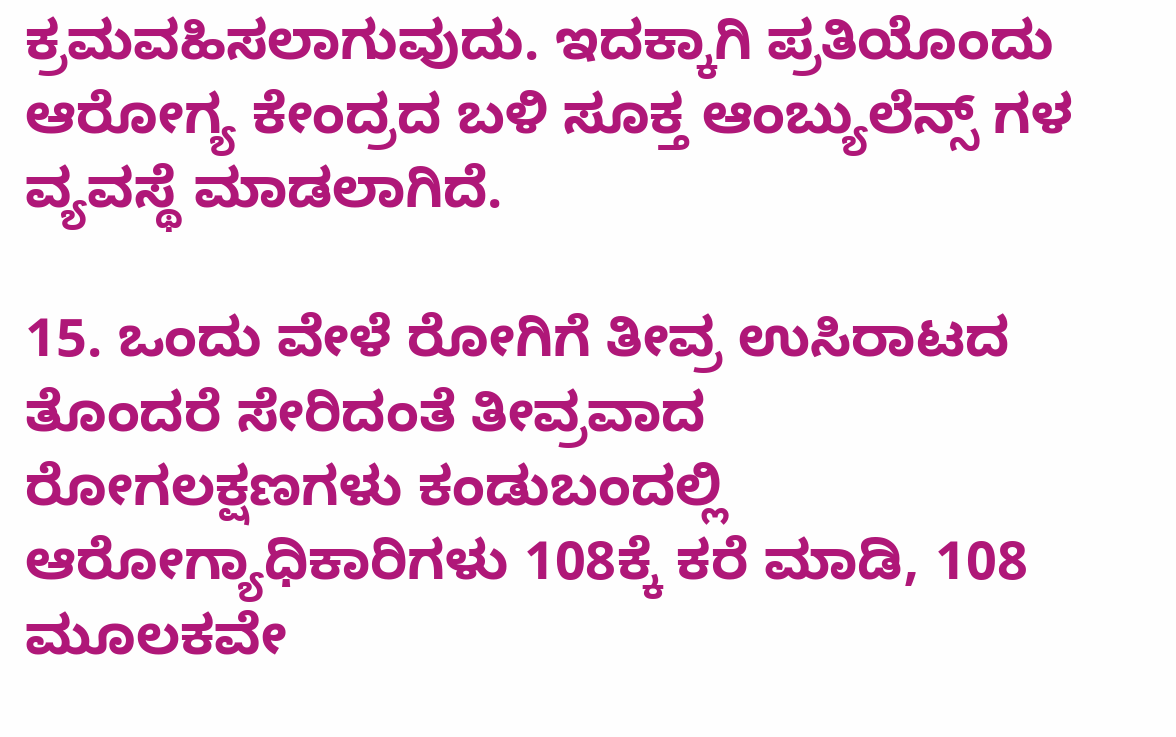ಕ್ರಮವಹಿಸಲಾಗುವುದು. ಇದಕ್ಕಾಗಿ ಪ್ರತಿಯೊಂದು ಆರೋಗ್ಯ ಕೇಂದ್ರದ ಬಳಿ ಸೂಕ್ತ ಆಂಬ್ಯುಲೆನ್ಸ್‌ ಗಳ ವ್ಯವಸ್ಥೆ ಮಾಡಲಾಗಿದೆ.

15. ಒಂದು ವೇಳೆ ರೋಗಿಗೆ ತೀವ್ರ ಉಸಿರಾಟದ ತೊಂದರೆ ಸೇರಿದಂತೆ ತೀವ್ರವಾದ ರೋಗಲಕ್ಷಣಗಳು ಕಂಡುಬಂದಲ್ಲಿ ಆರೋಗ್ಯಾಧಿಕಾರಿಗಳು 108ಕ್ಕೆ ಕರೆ ಮಾಡಿ, 108 ಮೂಲಕವೇ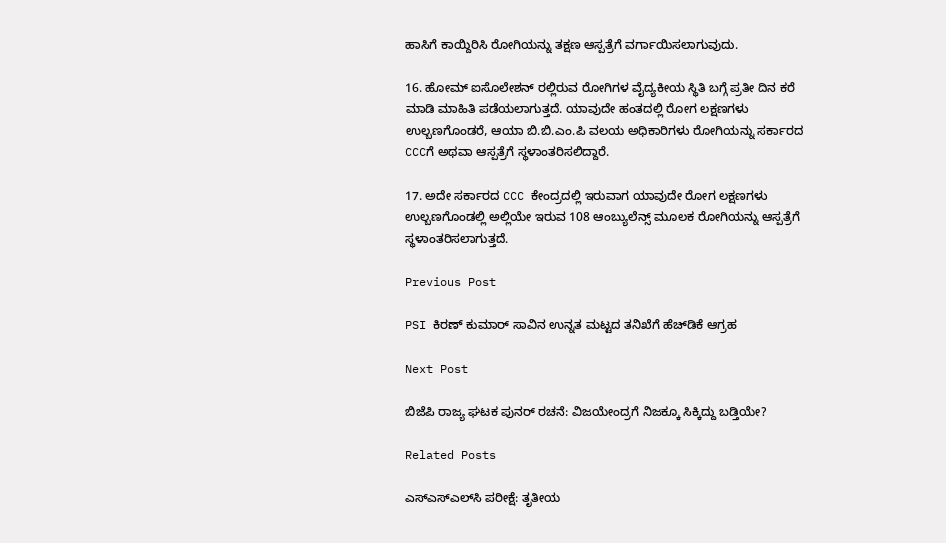ಹಾಸಿಗೆ ಕಾಯ್ದಿರಿಸಿ ರೋಗಿಯನ್ನು ತಕ್ಷಣ ಆಸ್ಪತ್ರೆಗೆ ವರ್ಗಾಯಿಸಲಾಗುವುದು.

16. ಹೋಮ್ ಐಸೊಲೇಶನ್ ರಲ್ಲಿರುವ ರೋಗಿಗಳ ವೈದ್ಯಕೀಯ ಸ್ಥಿತಿ ಬಗ್ಗೆ ಪ್ರತೀ ದಿನ ಕರೆ ಮಾಡಿ ಮಾಹಿತಿ ಪಡೆಯಲಾಗುತ್ತದೆ. ಯಾವುದೇ ಹಂತದಲ್ಲಿ ರೋಗ ಲಕ್ಷಣಗಳು ಉಲ್ಬಣಗೊಂಡರೆ, ಆಯಾ ಬಿ.ಬಿ.ಎಂ.ಪಿ ವಲಯ ಅಧಿಕಾರಿಗಳು ರೋಗಿಯನ್ನು ಸರ್ಕಾರದ CCCಗೆ ಅಥವಾ ಆಸ್ಪತ್ರೆಗೆ ಸ್ಥಳಾಂತರಿಸಲಿದ್ದಾರೆ.

17. ಅದೇ ಸರ್ಕಾರದ CCC ಕೇಂದ್ರದಲ್ಲಿ ಇರುವಾಗ ಯಾವುದೇ ರೋಗ ಲಕ್ಷಣಗಳು ಉಲ್ಬಣಗೊಂಡಲ್ಲಿ ಅಲ್ಲಿಯೇ ಇರುವ 108 ಆಂಬ್ಯುಲೆನ್ಸ್ ಮೂಲಕ ರೋಗಿಯನ್ನು ಆಸ್ಪತ್ರೆಗೆ ಸ್ಥಳಾಂತರಿಸಲಾಗುತ್ತದೆ.

Previous Post

PSI ಕಿರಣ್ ಕುಮಾರ್ ಸಾವಿನ ಉನ್ನತ ಮಟ್ಟದ ತನಿಖೆಗೆ ಹೆಚ್‌ಡಿಕೆ ಆಗ್ರಹ

Next Post

ಬಿಜೆಪಿ ರಾಜ್ಯ ಘಟಕ ಪುನರ್ ರಚನೆ: ವಿಜಯೇಂದ್ರಗೆ ನಿಜಕ್ಕೂ ಸಿಕ್ಕಿದ್ದು ಬಡ್ತಿಯೇ?

Related Posts

ಎಸ್‌ಎಸ್‌ಎಲ್‌ಸಿ ಪರೀಕ್ಷೆ: ತೃತೀಯ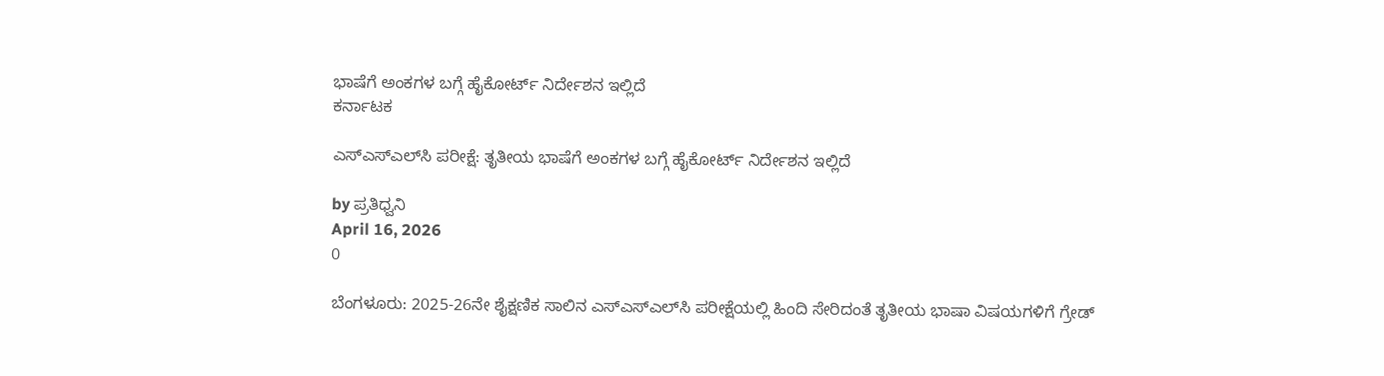ಭಾಷೆಗೆ ಅಂಕಗಳ ಬಗ್ಗೆ ಹೈಕೋರ್ಟ್ ನಿರ್ದೇಶನ ಇಲ್ಲಿದೆ
ಕರ್ನಾಟಕ

ಎಸ್‌ಎಸ್‌ಎಲ್‌ಸಿ ಪರೀಕ್ಷೆ: ತೃತೀಯ ಭಾಷೆಗೆ ಅಂಕಗಳ ಬಗ್ಗೆ ಹೈಕೋರ್ಟ್ ನಿರ್ದೇಶನ ಇಲ್ಲಿದೆ

by ಪ್ರತಿಧ್ವನಿ
April 16, 2026
0

ಬೆಂಗಳೂರು: 2025-26ನೇ ಶೈಕ್ಷಣಿಕ ಸಾಲಿನ ಎಸ್‌ಎಸ್‌ಎಲ್‌ಸಿ ಪರೀಕ್ಷೆಯಲ್ಲಿ ಹಿಂದಿ ಸೇರಿದಂತೆ ತೃತೀಯ ಭಾಷಾ ವಿಷಯಗಳಿಗೆ ಗ್ರೇಡ್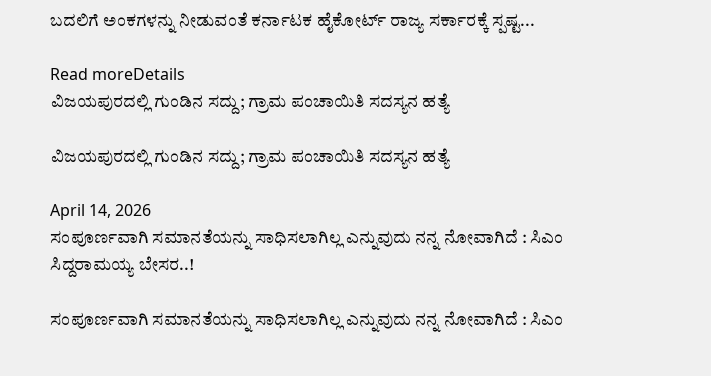ಬದಲಿಗೆ ಅಂಕಗಳನ್ನು ನೀಡುವಂತೆ ಕರ್ನಾಟಕ ಹೈಕೋರ್ಟ್ ರಾಜ್ಯ ಸರ್ಕಾರಕ್ಕೆ ಸ್ಪಷ್ಟ...

Read moreDetails
ವಿಜಯಪುರದಲ್ಲಿ ಗುಂಡಿನ ಸದ್ದು; ಗ್ರಾಮ ಪಂಚಾಯಿತಿ ಸದಸ್ಯನ ಹತ್ಯೆ

ವಿಜಯಪುರದಲ್ಲಿ ಗುಂಡಿನ ಸದ್ದು; ಗ್ರಾಮ ಪಂಚಾಯಿತಿ ಸದಸ್ಯನ ಹತ್ಯೆ

April 14, 2026
ಸಂಪೂರ್ಣವಾಗಿ ಸಮಾನತೆಯನ್ನು ಸಾಧಿಸಲಾಗಿಲ್ಲ ಎನ್ನುವುದು ನನ್ನ ನೋವಾಗಿದೆ : ಸಿಎಂ ಸಿದ್ದರಾಮಯ್ಯ ಬೇಸರ..!

ಸಂಪೂರ್ಣವಾಗಿ ಸಮಾನತೆಯನ್ನು ಸಾಧಿಸಲಾಗಿಲ್ಲ ಎನ್ನುವುದು ನನ್ನ ನೋವಾಗಿದೆ : ಸಿಎಂ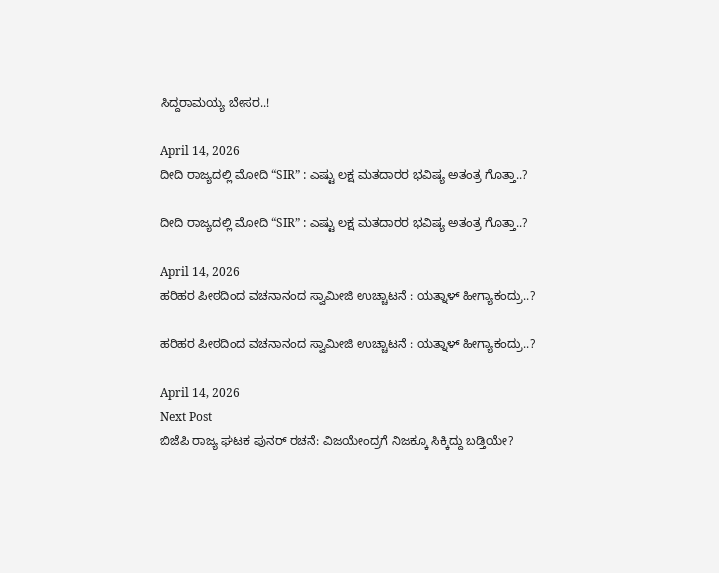ಸಿದ್ದರಾಮಯ್ಯ ಬೇಸರ..!

April 14, 2026
ದೀದಿ ರಾಜ್ಯದಲ್ಲಿ ಮೋದಿ “SIR” : ಎಷ್ಟು ಲಕ್ಷ ಮತದಾರರ ಭವಿಷ್ಯ ಅತಂತ್ರ ಗೊತ್ತಾ..?

ದೀದಿ ರಾಜ್ಯದಲ್ಲಿ ಮೋದಿ “SIR” : ಎಷ್ಟು ಲಕ್ಷ ಮತದಾರರ ಭವಿಷ್ಯ ಅತಂತ್ರ ಗೊತ್ತಾ..?

April 14, 2026
ಹರಿಹರ ಪೀಠದಿಂದ ವಚನಾನಂದ ಸ್ವಾಮೀಜಿ ಉಚ್ಚಾಟನೆ : ಯತ್ನಾಳ್‌ ಹೀಗ್ಯಾಕಂದ್ರು..?

ಹರಿಹರ ಪೀಠದಿಂದ ವಚನಾನಂದ ಸ್ವಾಮೀಜಿ ಉಚ್ಚಾಟನೆ : ಯತ್ನಾಳ್‌ ಹೀಗ್ಯಾಕಂದ್ರು..?

April 14, 2026
Next Post
ಬಿಜೆಪಿ ರಾಜ್ಯ ಘಟಕ ಪುನರ್ ರಚನೆ: ವಿಜಯೇಂದ್ರಗೆ ನಿಜಕ್ಕೂ ಸಿಕ್ಕಿದ್ದು ಬಡ್ತಿಯೇ?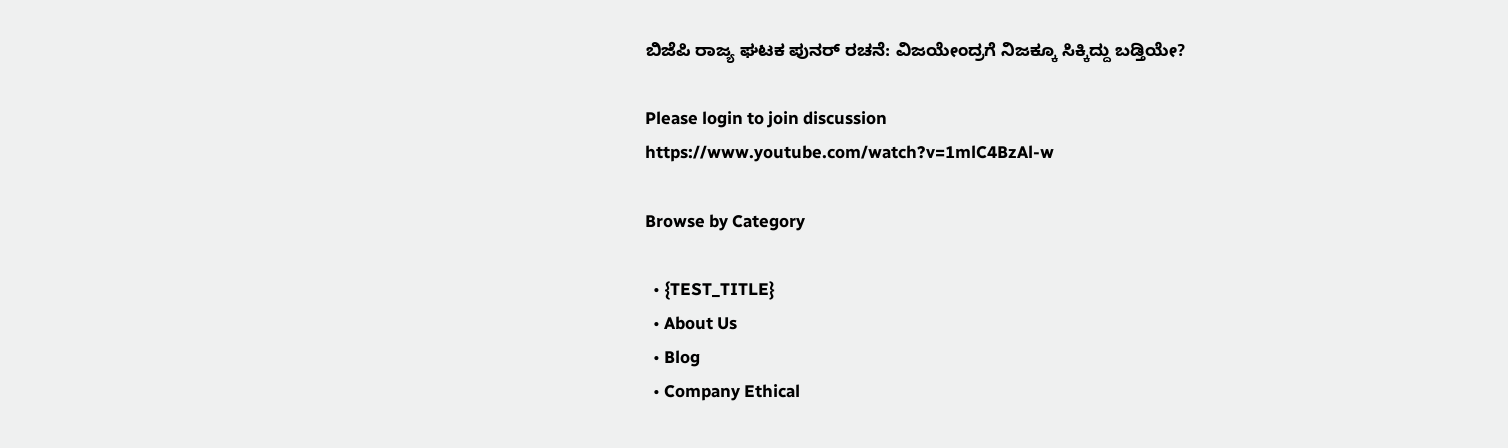ಬಿಜೆಪಿ ರಾಜ್ಯ ಘಟಕ ಪುನರ್ ರಚನೆ: ವಿಜಯೇಂದ್ರಗೆ ನಿಜಕ್ಕೂ ಸಿಕ್ಕಿದ್ದು ಬಡ್ತಿಯೇ?

Please login to join discussion
https://www.youtube.com/watch?v=1mlC4BzAl-w

Browse by Category

  • {TEST_TITLE}
  • About Us
  • Blog
  • Company Ethical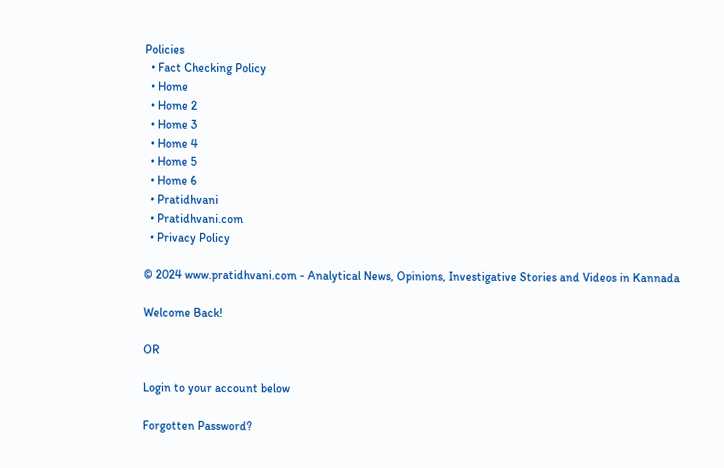Policies
  • Fact Checking Policy
  • Home
  • Home 2
  • Home 3
  • Home 4
  • Home 5
  • Home 6
  • Pratidhvani
  • Pratidhvani.com
  • Privacy Policy

© 2024 www.pratidhvani.com - Analytical News, Opinions, Investigative Stories and Videos in Kannada

Welcome Back!

OR

Login to your account below

Forgotten Password?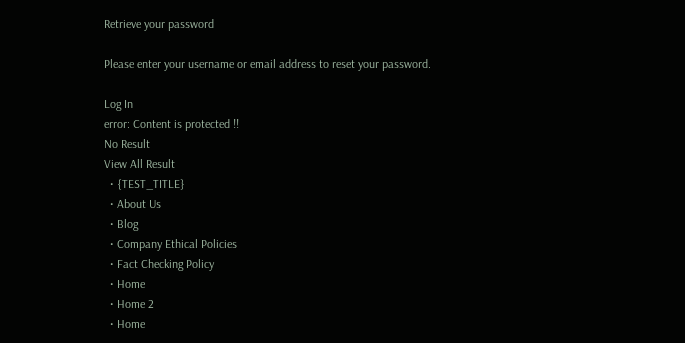Retrieve your password

Please enter your username or email address to reset your password.

Log In
error: Content is protected !!
No Result
View All Result
  • {TEST_TITLE}
  • About Us
  • Blog
  • Company Ethical Policies
  • Fact Checking Policy
  • Home
  • Home 2
  • Home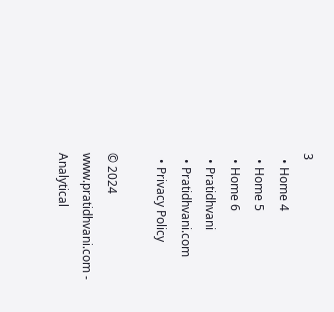3
  • Home 4
  • Home 5
  • Home 6
  • Pratidhvani
  • Pratidhvani.com
  • Privacy Policy

© 2024 www.pratidhvani.com - Analytical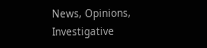News, Opinions, Investigative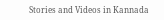Stories and Videos in Kannada